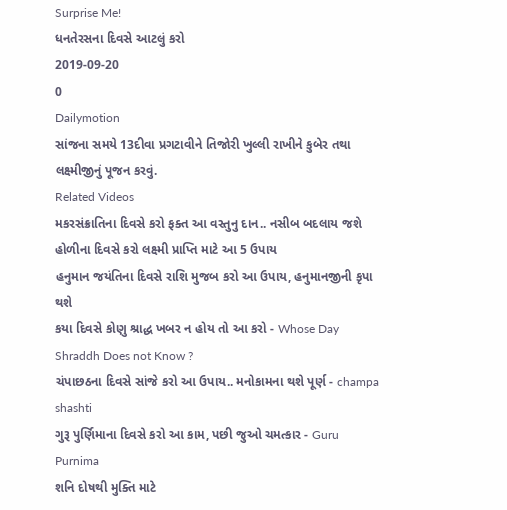Surprise Me!
ધનતેરસના દિવસે આટલું કરો
2019-09-20
0
Dailymotion
સાંજના સમયે 13દીવા પ્રગટાવીને તિજોરી ખુલ્લી રાખીને કુબેર તથા લક્ષ્મીજીનું પૂજન કરવું.
Related Videos
મકરસંક્રાતિના દિવસે કરો ફક્ત આ વસ્તુનુ દાન.. નસીબ બદલાય જશે
હોળીના દિવસે કરો લક્ષ્મી પ્રાપ્તિ માટે આ 5 ઉપાય
હનુમાન જયંતિના દિવસે રાશિ મુજબ કરો આ ઉપાય, હનુમાનજીની કૃપા થશે
કયા દિવસે કોણુ શ્રાદ્ધ ખબર ન હોય તો આ કરો - Whose Day Shraddh Does not Know ?
ચંપાછઠના દિવસે સાંજે કરો આ ઉપાય.. મનોકામના થશે પૂર્ણ - champa shashti
ગુરૂ પુર્ણિમાના દિવસે કરો આ કામ, પછી જુઓ ચમત્કાર - Guru Purnima
શનિ દોષથી મુક્તિ માટે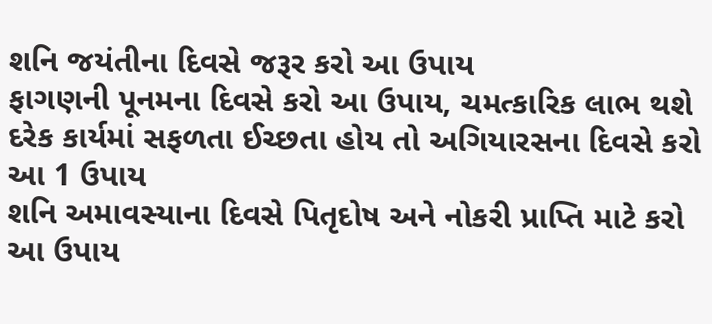શનિ જયંતીના દિવસે જરૂર કરો આ ઉપાય
ફાગણની પૂનમના દિવસે કરો આ ઉપાય, ચમત્કારિક લાભ થશે
દરેક કાર્યમાં સફળતા ઈચ્છતા હોય તો અગિયારસના દિવસે કરો આ 1 ઉપાય
શનિ અમાવસ્યાના દિવસે પિતૃદોષ અને નોકરી પ્રાપ્તિ માટે કરો આ ઉપાય